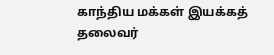காந்திய மக்கள் இயக்கத் தலைவர்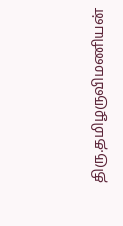திரு.தமிழருவிமணியன்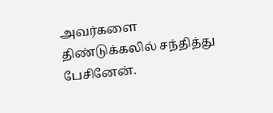அவர்களை திண்டுக்கலில் சந்தித்து பேசினேன்.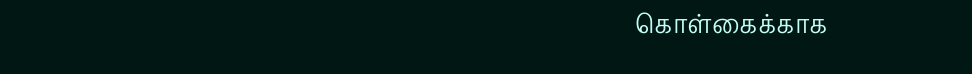கொள்கைக்காக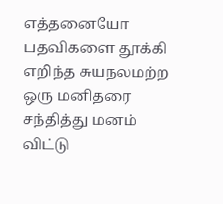எத்தனையோ பதவிகளை தூக்கி எறிந்த சுயநலமற்ற ஒரு மனிதரை சந்தித்து மனம் விட்டு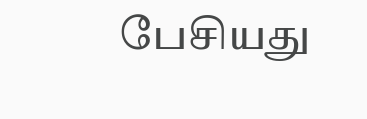பேசியது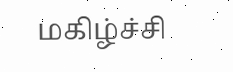மகிழ்ச்சி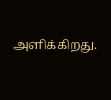அளிக்கிறது.